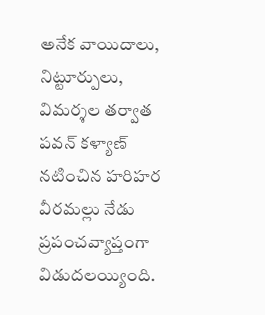అనేక వాయిదాలు, నిట్టూర్పులు, విమర్శల తర్వాత పవన్ కళ్యాణ్ నటించిన హరిహర వీరమల్లు నేడు ప్రపంచవ్యాప్తంగా విడుదలయ్యింది.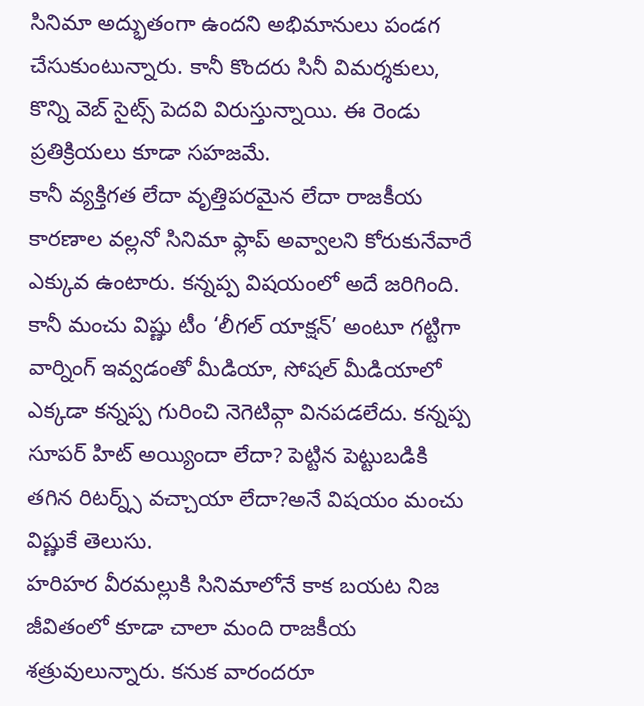సినిమా అద్భుతంగా ఉందని అభిమానులు పండగ చేసుకుంటున్నారు. కానీ కొందరు సినీ విమర్శకులు, కొన్ని వెబ్ సైట్స్ పెదవి విరుస్తున్నాయి. ఈ రెండు ప్రతిక్రియలు కూడా సహజమే.
కానీ వ్యక్తిగత లేదా వృత్తిపరమైన లేదా రాజకీయ కారణాల వల్లనో సినిమా ఫ్లాప్ అవ్వాలని కోరుకునేవారే ఎక్కువ ఉంటారు. కన్నప్ప విషయంలో అదే జరిగింది. కానీ మంచు విష్ణు టీం ‘లీగల్ యాక్షన్’ అంటూ గట్టిగా వార్నింగ్ ఇవ్వడంతో మీడియా, సోషల్ మీడియాలో ఎక్కడా కన్నప్ప గురించి నెగెటివ్గా వినపడలేదు. కన్నప్ప సూపర్ హిట్ అయ్యిందా లేదా? పెట్టిన పెట్టుబడికి తగిన రిటర్న్స్ వచ్చాయా లేదా?అనే విషయం మంచు విష్ణుకే తెలుసు.
హరిహర వీరమల్లుకి సినిమాలోనే కాక బయట నిజ జీవితంలో కూడా చాలా మంది రాజకీయ శత్రువులున్నారు. కనుక వారందరూ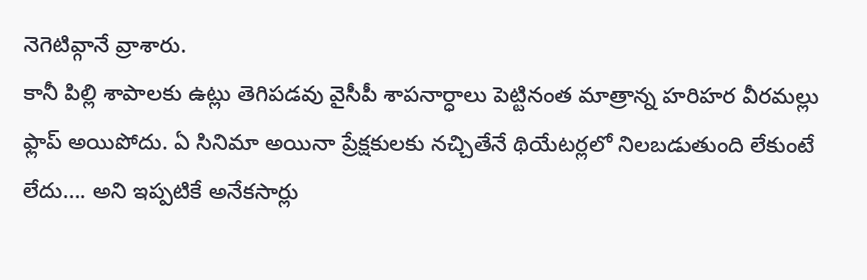నెగెటివ్గానే వ్రాశారు.
కానీ పిల్లి శాపాలకు ఉట్లు తెగిపడవు వైసీపీ శాపనార్ధాలు పెట్టినంత మాత్రాన్న హరిహర వీరమల్లు ఫ్లాప్ అయిపోదు. ఏ సినిమా అయినా ప్రేక్షకులకు నచ్చితేనే థియేటర్లలో నిలబడుతుంది లేకుంటే లేదు…. అని ఇప్పటికే అనేకసార్లు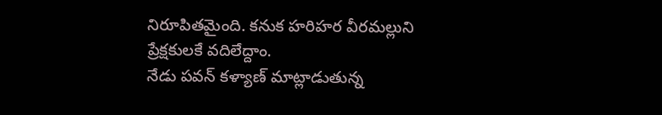నిరూపితమైంది. కనుక హరిహర వీరమల్లుని ప్రేక్షకులకే వదిలేద్దాం.
నేడు పవన్ కళ్యాణ్ మాట్లాడుతున్న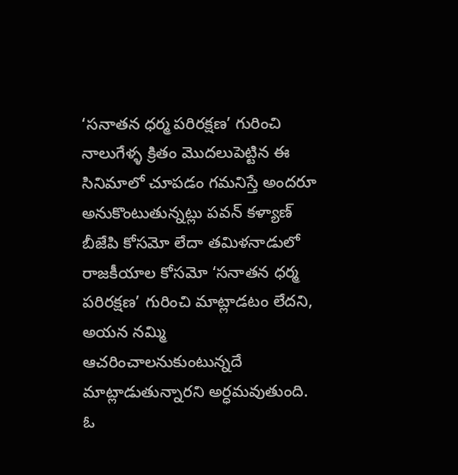‘సనాతన ధర్మ పరిరక్షణ’ గురించి నాలుగేళ్ళ క్రితం మొదలుపెట్టిన ఈ సినిమాలో చూపడం గమనిస్తే అందరూ అనుకొంటుతున్నట్లు పవన్ కళ్యాణ్ బీజేపి కోసమో లేదా తమిళనాడులో రాజకీయాల కోసమో ‘సనాతన ధర్మ పరిరక్షణ’ గురించి మాట్లాడటం లేదని, అయన నమ్మి ఆచరించాలనుకుంటున్నదే మాట్లాడుతున్నారని అర్ధమవుతుంది.
ఓ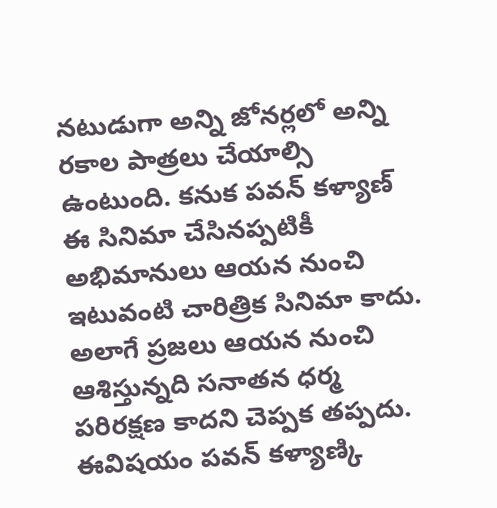నటుడుగా అన్ని జోనర్లలో అన్ని రకాల పాత్రలు చేయాల్సి ఉంటుంది. కనుక పవన్ కళ్యాణ్ ఈ సినిమా చేసినప్పటికీ అభిమానులు ఆయన నుంచి ఇటువంటి చారిత్రిక సినిమా కాదు. అలాగే ప్రజలు ఆయన నుంచి ఆశిస్తున్నది సనాతన ధర్మ పరిరక్షణ కాదని చెప్పక తప్పదు.
ఈవిషయం పవన్ కళ్యాణ్కి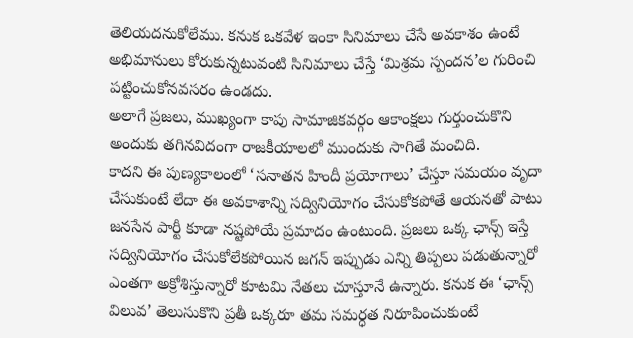తెలియదనుకోలేము. కనుక ఒకవేళ ఇంకా సినిమాలు చేసే అవకాశం ఉంటే అభిమానులు కోరుకున్నటువంటి సినిమాలు చేస్తే ‘మిశ్రమ స్పందన’ల గురించి పట్టించుకోనవసరం ఉండదు.
అలాగే ప్రజలు, ముఖ్యంగా కాపు సామాజికవర్గం ఆకాంక్షలు గుర్తుంచుకొని అందుకు తగినవిదంగా రాజకీయాలలో ముందుకు సాగితే మంచిది.
కాదని ఈ పుణ్యకాలంలో ‘సనాతన హిందీ ప్రయోగాలు’ చేస్తూ సమయం వృదా చేసుకుంటే లేదా ఈ అవకాశాన్ని సద్వినియోగం చేసుకోకపోతే ఆయనతో పాటు జనసేన పార్టీ కూడా నష్టపోయే ప్రమాదం ఉంటుంది. ప్రజలు ఒక్క ఛాన్స్ ఇస్తే సద్వినియోగం చేసుకోలేకపోయిన జగన్ ఇప్పుడు ఎన్ని తిప్పలు పడుతున్నారో ఎంతగా అక్రోశిస్తున్నారో కూటమి నేతలు చూస్తూనే ఉన్నారు. కనుక ఈ ‘ఛాన్స్ విలువ’ తెలుసుకొని ప్రతీ ఒక్కరూ తమ సమర్ధత నిరూపించుకుంటే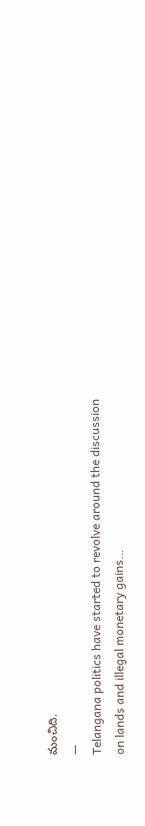మంచిది.
—
Telangana politics have started to revolve around the discussion on lands and illegal monetary gains…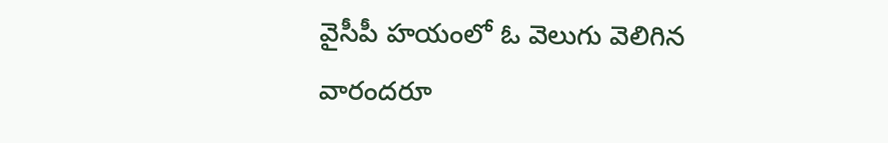వైసీపీ హయంలో ఓ వెలుగు వెలిగిన వారందరూ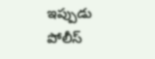ఇప్పుడు పోలీస్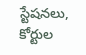స్టేషనలు, కోర్టుల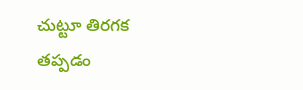చుట్టూ తిరగక తప్పడం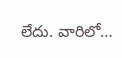లేదు. వారిలో…